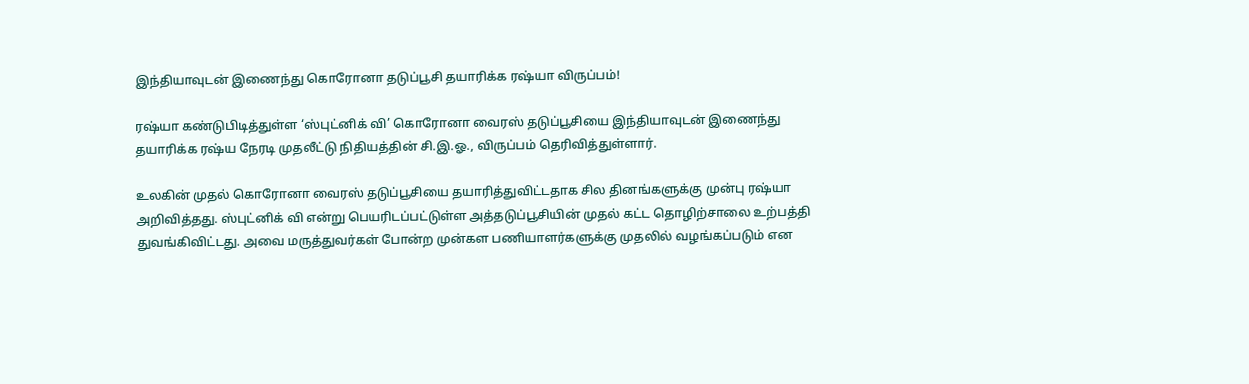இந்தியாவுடன் இணைந்து கொரோனா தடுப்பூசி தயாரிக்க ரஷ்யா விருப்பம்!

ரஷ்யா கண்டுபிடித்துள்ள ‘ஸ்புட்னிக் வி’ கொரோனா வைரஸ் தடுப்பூசியை இந்தியாவுடன் இணைந்து தயாரிக்க ரஷ்ய நேரடி முதலீட்டு நிதியத்தின் சி.இ.ஓ., விருப்பம் தெரிவித்துள்ளார்.

உலகின் முதல் கொரோனா வைரஸ் தடுப்பூசியை தயாரித்துவிட்டதாக சில தினங்களுக்கு முன்பு ரஷ்யா அறிவித்தது. ஸ்புட்னிக் வி என்று பெயரிடப்பட்டுள்ள அத்தடுப்பூசியின் முதல் கட்ட தொழிற்சாலை உற்பத்தி துவங்கிவிட்டது. அவை மருத்துவர்கள் போன்ற முன்கள பணியாளர்களுக்கு முதலில் வழங்கப்படும் என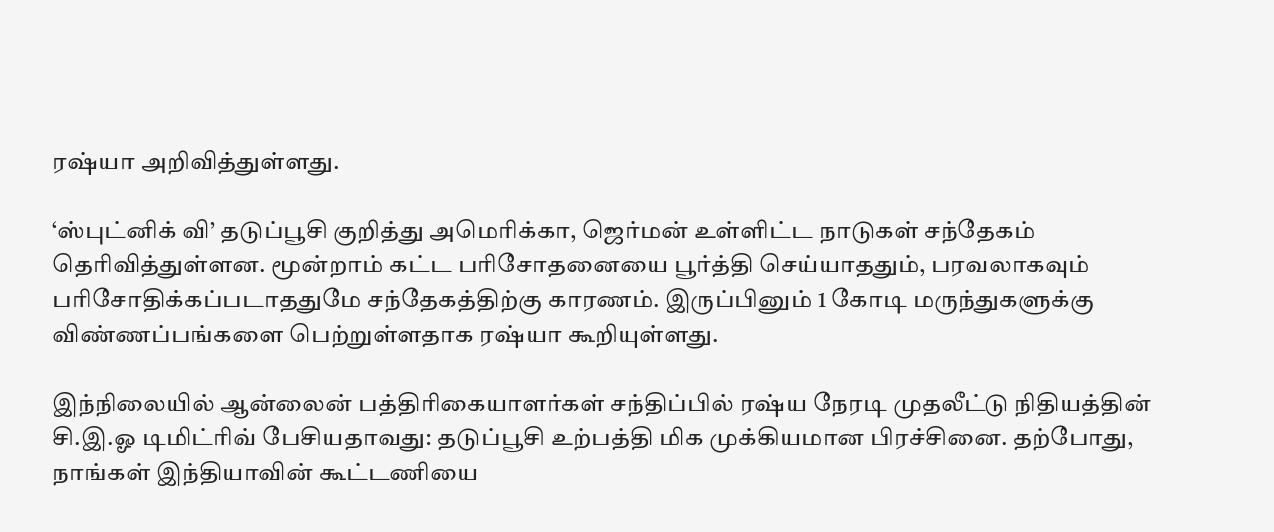ரஷ்யா அறிவித்துள்ளது.

‘ஸ்புட்னிக் வி’ தடுப்பூசி குறித்து அமெரிக்கா, ஜெர்மன் உள்ளிட்ட நாடுகள் சந்தேகம் தெரிவித்துள்ளன. மூன்றாம் கட்ட பரிசோதனையை பூர்த்தி செய்யாததும், பரவலாகவும் பரிசோதிக்கப்படாததுமே சந்தேகத்திற்கு காரணம். இருப்பினும் 1 கோடி மருந்துகளுக்கு விண்ணப்பங்களை பெற்றுள்ளதாக ரஷ்யா கூறியுள்ளது.

இந்நிலையில் ஆன்லைன் பத்திரிகையாளர்கள் சந்திப்பில் ரஷ்ய நேரடி முதலீட்டு நிதியத்தின் சி.இ.ஓ டிமிட்ரிவ் பேசியதாவது: தடுப்பூசி உற்பத்தி மிக முக்கியமான பிரச்சினை. தற்போது, நாங்கள் இந்தியாவின் கூட்டணியை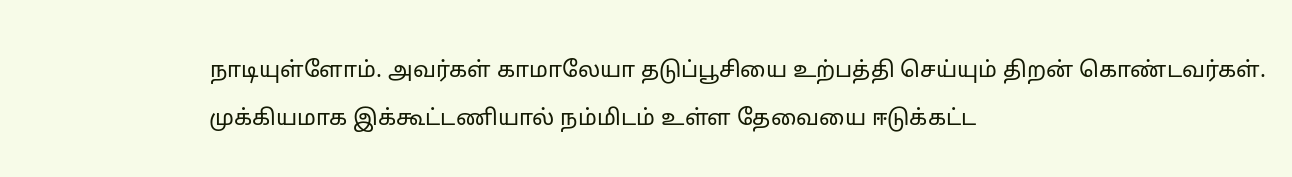நாடியுள்ளோம். அவர்கள் காமாலேயா தடுப்பூசியை உற்பத்தி செய்யும் திறன் கொண்டவர்கள். முக்கியமாக இக்கூட்டணியால் நம்மிடம் உள்ள தேவையை ஈடுக்கட்ட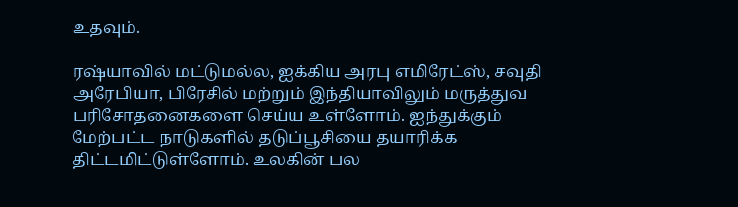உதவும்.

ரஷ்யாவில் மட்டுமல்ல, ஐக்கிய அரபு எமிரேட்ஸ், சவுதி அரேபியா, பிரேசில் மற்றும் இந்தியாவிலும் மருத்துவ பரிசோதனைகளை செய்ய உள்ளோம். ஐந்துக்கும் மேற்பட்ட நாடுகளில் தடுப்பூசியை தயாரிக்க திட்டமிட்டுள்ளோம். உலகின் பல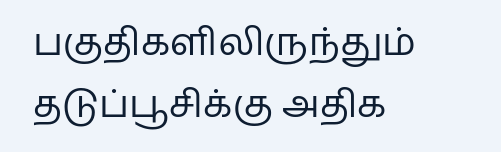பகுதிகளிலிருந்தும் தடுப்பூசிக்கு அதிக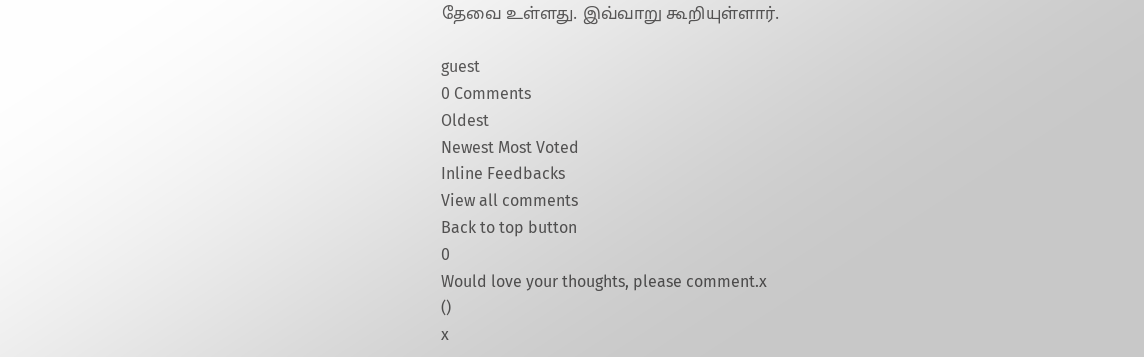தேவை உள்ளது. இவ்வாறு கூறியுள்ளார்.

guest
0 Comments
Oldest
Newest Most Voted
Inline Feedbacks
View all comments
Back to top button
0
Would love your thoughts, please comment.x
()
x